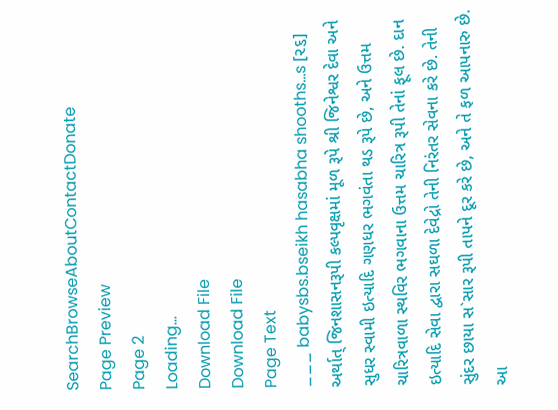SearchBrowseAboutContactDonate
Page Preview
Page 2
Loading...
Download File
Download File
Page Text
___ babysbs.bseikh hasabha shooths...s [૨૬] અર્થાત્ જિનશાસનરૂપી કલ્પવૃક્ષમાં મૂળ રૂપે શ્રી જિનેશ્વર દેવા અને સુધર સ્વામી ઇત્યાદિ ગણધર ભગવંતા થડ રૂપે છે, અને ઉત્તમ ચારિત્રવાળા સ્થવિર ભગવાના ઉત્તમ ચારિત્ર રૂપી તેનાં ફૂલ છે. દાન ઇત્યાદિ સેવા દ્વારા સઘળા દેવેદ્રો તેની નિરંતર સેવના કરે છે. તેની સુંદર છાયા સ`સાર રૂપી તાપને દૂર કરે છે, અને તે ફળ આપનારુ છે. આ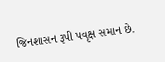જિનશાસન રૂપી પવૃક્ષ સમાન છે.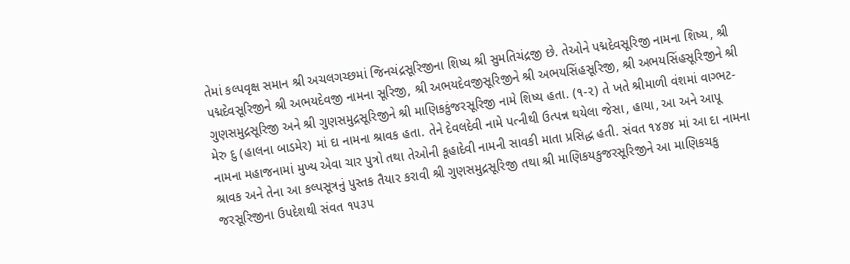તેમાં કલ્પવૃક્ષ સમાન શ્રી અચલગચ્છમાં જિનચંદ્રસૂરિજીના શિષ્ય શ્રી સુમતિચંદ્રજી છે. તેઓને પદ્મદેવસૂરિજી નામના શિષ્ય, શ્રી પદ્મદેવસૂરિજીને શ્રી અભયદેવજી નામના સૂરિજી, શ્રી અભયદેવજીસૂરિજીને શ્રી અભયસિંહસૂરિજી, શ્રી અભયસિંહસૂરિજીને શ્રી ગુણસમુદ્રસૂરિજી અને શ્રી ગુણસમુદ્રસૂરિજીને શ્રી માણિકકુંજરસૂરિજી નામે શિષ્ય હતા. (૧-૨) તે ખતે શ્રીમાળી વંશમાં વાગ્ભટ-મેરુ દુ (હાલના બાડમેર) માં દા નામના શ્રાવક હતા. તેને દેવલદેવી નામે પત્નીથી ઉત્પન્ન થયેલા જેસા, હાયા, આ અને આપૂ નામના મહાજનામાં મુખ્ય એવા ચાર પુત્રો તથા તેઓની કૂહાદેવી નામની સાવકી માતા પ્રસિદ્ધ હતી. સંવત ૧૪૭૪ માં આ દા નામના શ્રાવક અને તેના આ કલ્પસૂત્રનું પુસ્તક તૈયાર કરાવી શ્રી ગુણસમુદ્રસૂરિજી તથા શ્રી માણિકયકુજરસૂરિજીને આ માણિકચકુ જરસૂરિજીના ઉપદેશથી સંવત ૧૫૩૫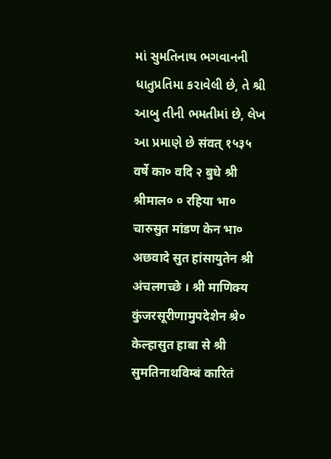માં સુમતિનાથ ભગવાનની ધાતુપ્રતિમા કરાવેલી છે, તે શ્રી આબુ તીની ભમતીમાં છે, લેખ આ પ્રમાણે છે संवत् १५३५ वर्षे का० वदि २ बुधे श्री श्रीमाल० ० रहिया भा० चारुसुत मांडण केन भा० अछवादे सुत हांसायुतेन श्री अंचलगच्छे । श्री माणिक्य कुंजरसूरीणामुपदेशेन श्रे० केल्हासुत हाबा से श्री सुमतिनाथविम्बं कारितं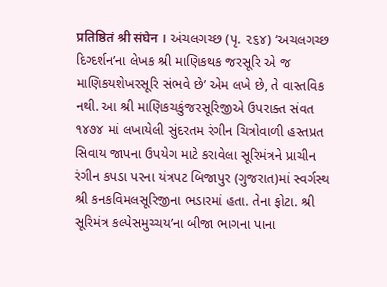प्रतिष्ठितं श्री संघेन । અંચલગચ્છ (પૃ. ૨૬૪) ‘અચલગચ્છ દિગ્દર્શન’ના લેખક શ્રી માણિકથક જરસૂરિ એ જ માણિકયશેખરસૂરિ સંભવે છે’ એમ લખે છે, તે વાસ્તવિક નથી. આ શ્રી માણિકચકુંજરસૂરિજીએ ઉપરાક્ત સંવત ૧૪૭૪ માં લખાયેલી સુંદરતમ રંગીન ચિત્રોવાળી હસ્તપ્રત સિવાય જાપના ઉપયેગ માટે કરાવેલા સૂરિમંત્રને પ્રાચીન રંગીન કપડા પરના યંત્રપટ બિજાપુર (ગુજરાત)માં સ્વર્ગસ્થ શ્રી કનકવિમલસૂરિજીના ભડારમાં હતા. તેના ફોટા. શ્રી સૂરિમંત્ર કલ્પેસમુચ્ચય’ના બીજા ભાગના પાના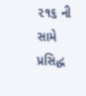૨૧૬ ની સામે પ્રસિદ્ધ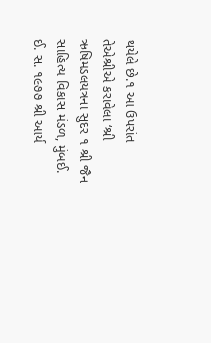થયેલે છે.૧ આ ઉપરાંત તેએશ્રીએ કરાવેલા ‘શ્રી ઋષિમડલયત્રના સુદર ૧ શ્રી જૈન સાહિત્ય વિકાસ મંડળ, મુંબઈ. ઈ. સ. ૧૯૭૭ શ્રી આર્ય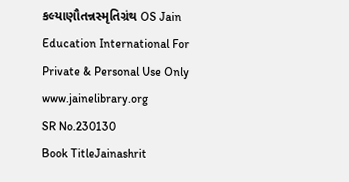કલ્યાણૌતન્નસ્મૃતિગ્રંથ OS Jain Education International For Private & Personal Use Only www.jainelibrary.org
SR No.230130
Book TitleJainashrit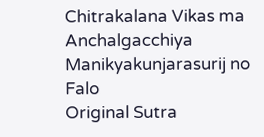Chitrakalana Vikas ma Anchalgacchiya Manikyakunjarasurij no Falo
Original Sutra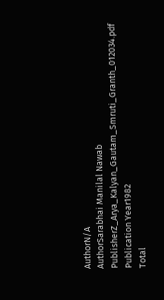AuthorN/A
AuthorSarabhai Manilal Nawab
PublisherZ_Arya_Kalyan_Gautam_Smruti_Granth_012034.pdf
Publication Year1982
Total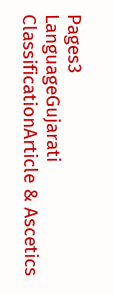Pages3
LanguageGujarati
ClassificationArticle & Ascetics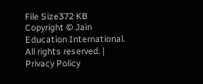File Size372 KB
Copyright © Jain Education International. All rights reserved. | Privacy Policy